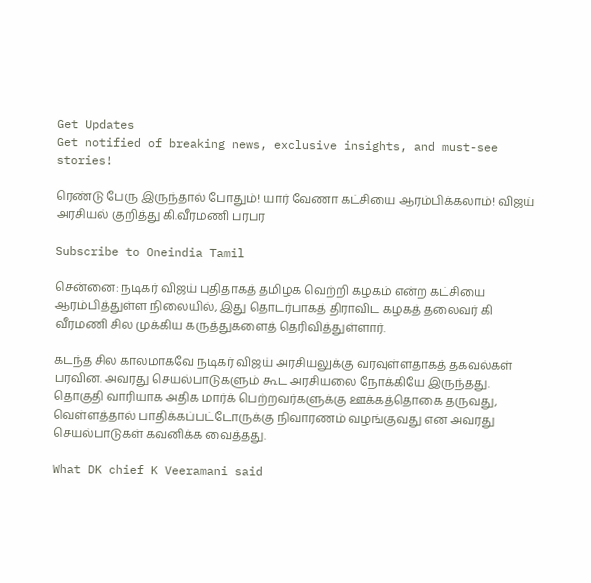Get Updates
Get notified of breaking news, exclusive insights, and must-see stories!

ரெண்டு பேரு இருந்தால் போதும்! யார் வேணா கட்சியை ஆரம்பிக்கலாம்! விஜய் அரசியல் குறித்து கி.வீரமணி பரபர

Subscribe to Oneindia Tamil

சென்னை: நடிகர் விஜய் புதிதாகத் தமிழக வெற்றி கழகம் என்ற கட்சியை ஆரம்பித்துள்ள நிலையில், இது தொடர்பாகத் திராவிட கழகத் தலைவர் கி வீரமணி சில முக்கிய கருத்துகளைத் தெரிவித்துள்ளார்.

கடந்த சில காலமாகவே நடிகர் விஜய் அரசியலுக்கு வரவுள்ளதாகத் தகவல்கள் பரவின. அவரது செயல்பாடுகளும் கூட அரசியலை நோக்கியே இருந்தது. தொகுதி வாரியாக அதிக மார்க் பெற்றவர்களுக்கு ஊக்கத்தொகை தருவது, வெள்ளத்தால் பாதிக்கப்பட்டோருக்கு நிவாரணம் வழங்குவது என அவரது செயல்பாடுகள் கவனிக்க வைத்தது.

What DK chief K Veeramani said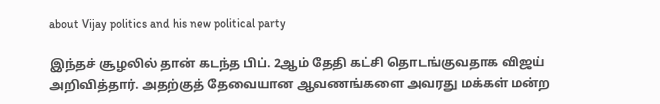about Vijay politics and his new political party

இந்தச் சூழலில் தான் கடந்த பிப். 2ஆம் தேதி கட்சி தொடங்குவதாக விஜய் அறிவித்தார். அதற்குத் தேவையான ஆவணங்களை அவரது மக்கள் மன்ற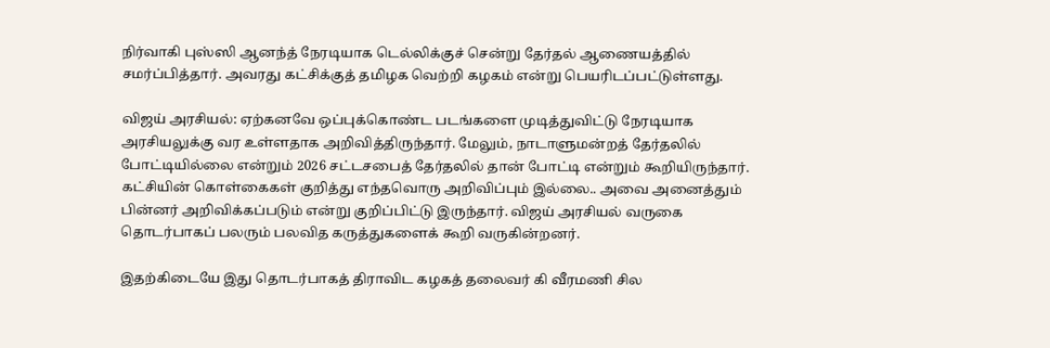நிர்வாகி புஸ்ஸி ஆனந்த் நேரடியாக டெல்லிக்குச் சென்று தேர்தல் ஆணையத்தில் சமர்ப்பித்தார். அவரது கட்சிக்குத் தமிழக வெற்றி கழகம் என்று பெயரிடப்பட்டுள்ளது.

விஜய் அரசியல்: ஏற்கனவே ஒப்புக்கொண்ட படங்களை முடித்துவிட்டு நேரடியாக அரசியலுக்கு வர உள்ளதாக அறிவித்திருந்தார். மேலும், நாடாளுமன்றத் தேர்தலில் போட்டியில்லை என்றும் 2026 சட்டசபைத் தேர்தலில் தான் போட்டி என்றும் கூறியிருந்தார். கட்சியின் கொள்கைகள் குறித்து எந்தவொரு அறிவிப்பும் இல்லை.. அவை அனைத்தும் பின்னர் அறிவிக்கப்படும் என்று குறிப்பிட்டு இருந்தார். விஜய் அரசியல் வருகை தொடர்பாகப் பலரும் பலவித கருத்துகளைக் கூறி வருகின்றனர்.

இதற்கிடையே இது தொடர்பாகத் திராவிட கழகத் தலைவர் கி வீரமணி சில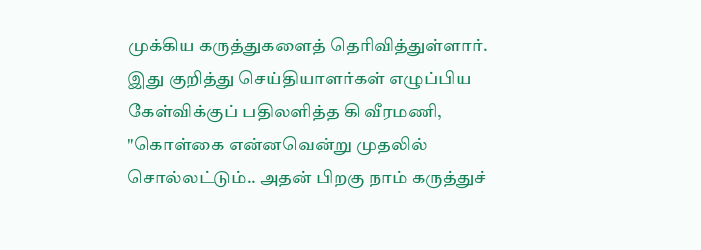முக்கிய கருத்துகளைத் தெரிவித்துள்ளார். இது குறித்து செய்தியாளர்கள் எழுப்பிய கேள்விக்குப் பதிலளித்த கி வீரமணி, "கொள்கை என்னவென்று முதலில் சொல்லட்டும்.. அதன் பிறகு நாம் கருத்துச்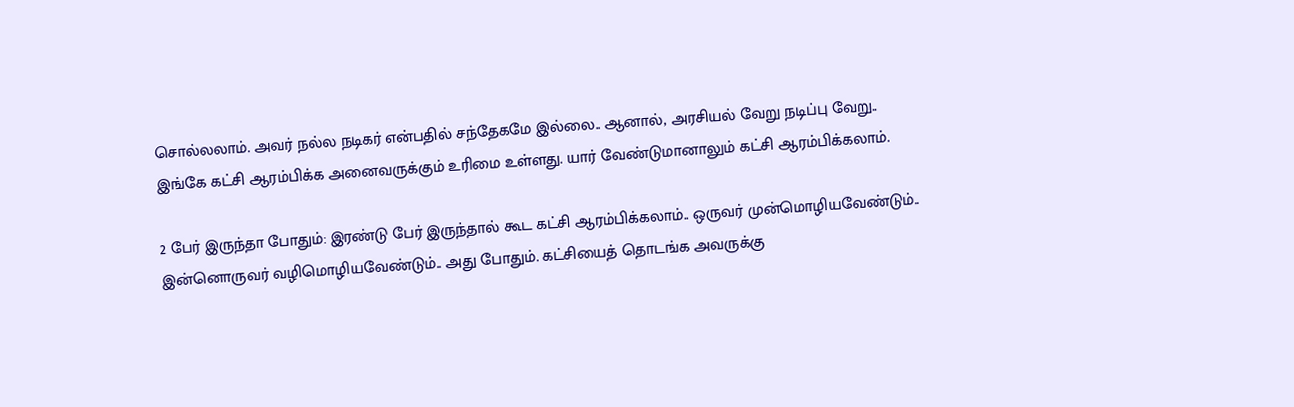சொல்லலாம். அவர் நல்ல நடிகர் என்பதில் சந்தேகமே இல்லை.. ஆனால், அரசியல் வேறு நடிப்பு வேறு.. இங்கே கட்சி ஆரம்பிக்க அனைவருக்கும் உரிமை உள்ளது. யார் வேண்டுமானாலும் கட்சி ஆரம்பிக்கலாம்.

2 பேர் இருந்தா போதும்: இரண்டு பேர் இருந்தால் கூட கட்சி ஆரம்பிக்கலாம்.. ஒருவர் முன்மொழியவேண்டும்.. இன்னொருவர் வழிமொழியவேண்டும்.. அது போதும். கட்சியைத் தொடங்க அவருக்கு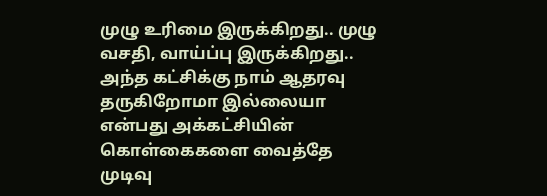முழு உரிமை இருக்கிறது.. முழு வசதி, வாய்ப்பு இருக்கிறது.. அந்த கட்சிக்கு நாம் ஆதரவு தருகிறோமா இல்லையா என்பது அக்கட்சியின் கொள்கைகளை வைத்தே முடிவு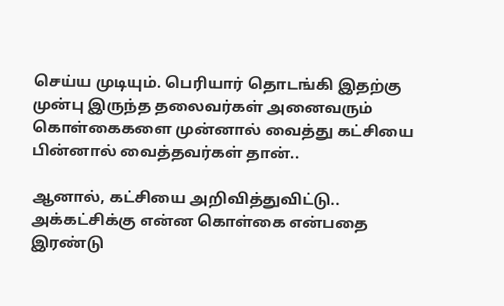செய்ய முடியும். பெரியார் தொடங்கி இதற்கு முன்பு இருந்த தலைவர்கள் அனைவரும் கொள்கைகளை முன்னால் வைத்து கட்சியை பின்னால் வைத்தவர்கள் தான்..

ஆனால், கட்சியை அறிவித்துவிட்டு.. அக்கட்சிக்கு என்ன கொள்கை என்பதை இரண்டு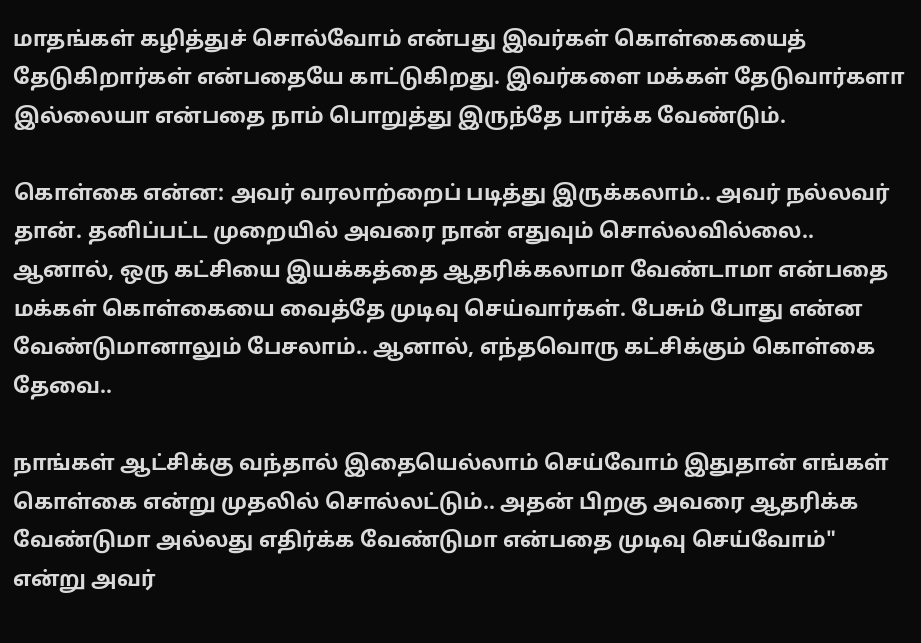மாதங்கள் கழித்துச் சொல்வோம் என்பது இவர்கள் கொள்கையைத் தேடுகிறார்கள் என்பதையே காட்டுகிறது. இவர்களை மக்கள் தேடுவார்களா இல்லையா என்பதை நாம் பொறுத்து இருந்தே பார்க்க வேண்டும்.

கொள்கை என்ன: அவர் வரலாற்றைப் படித்து இருக்கலாம்.. அவர் நல்லவர் தான். தனிப்பட்ட முறையில் அவரை நான் எதுவும் சொல்லவில்லை.. ஆனால், ஒரு கட்சியை இயக்கத்தை ஆதரிக்கலாமா வேண்டாமா என்பதை மக்கள் கொள்கையை வைத்தே முடிவு செய்வார்கள். பேசும் போது என்ன வேண்டுமானாலும் பேசலாம்.. ஆனால், எந்தவொரு கட்சிக்கும் கொள்கை தேவை..

நாங்கள் ஆட்சிக்கு வந்தால் இதையெல்லாம் செய்வோம் இதுதான் எங்கள் கொள்கை என்று முதலில் சொல்லட்டும்.. அதன் பிறகு அவரை ஆதரிக்க வேண்டுமா அல்லது எதிர்க்க வேண்டுமா என்பதை முடிவு செய்வோம்" என்று அவர்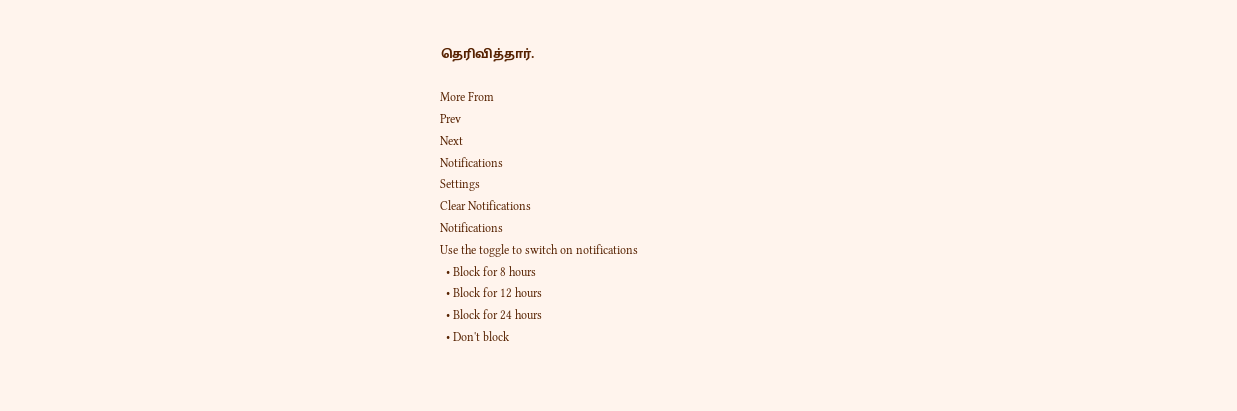தெரிவித்தார்.

More From
Prev
Next
Notifications
Settings
Clear Notifications
Notifications
Use the toggle to switch on notifications
  • Block for 8 hours
  • Block for 12 hours
  • Block for 24 hours
  • Don't block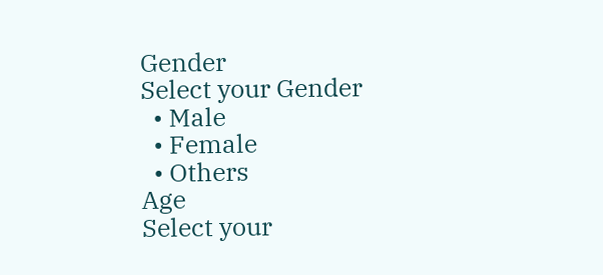Gender
Select your Gender
  • Male
  • Female
  • Others
Age
Select your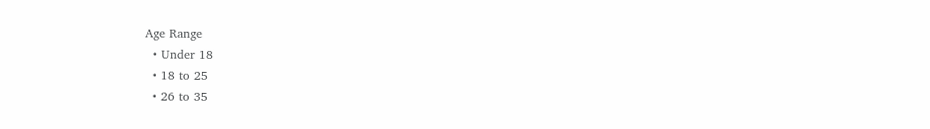Age Range
  • Under 18
  • 18 to 25
  • 26 to 35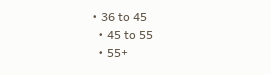• 36 to 45
  • 45 to 55
  • 55+